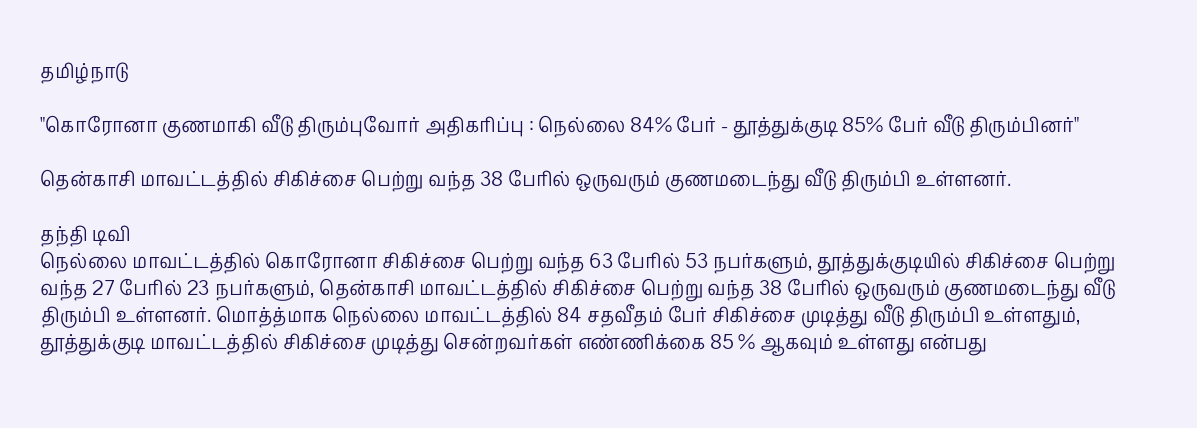தமிழ்நாடு

"கொரோனா குணமாகி வீடு திரும்புவோர் அதிகரிப்பு : நெல்லை 84% பேர் - தூத்துக்குடி 85% பேர் வீடு திரும்பினர்"

தென்காசி மாவட்டத்தில் சிகிச்சை பெற்று வந்த 38 பேரில் ஒருவரும் குணமடைந்து வீடு திரும்பி உள்ளனர்.

தந்தி டிவி
நெல்லை மாவட்டத்தில் கொரோனா சிகிச்சை பெற்று வந்த 63 பேரில் 53 நபர்களும், தூத்துக்குடியில் சிகிச்சை பெற்று வந்த 27 பேரில் 23 நபர்களும், தென்காசி மாவட்டத்தில் சிகிச்சை பெற்று வந்த 38 பேரில் ஒருவரும் குணமடைந்து வீடு திரும்பி உள்ளனர். மொத்த்மாக நெல்லை மாவட்டத்தில் 84 சதவீதம் பேர் சிகிச்சை முடித்து வீடு திரும்பி உள்ளதும், தூத்துக்குடி மாவட்டத்தில் சிகிச்சை முடித்து சென்றவர்கள் எண்ணிக்கை 85 % ஆகவும் உள்ளது என்பது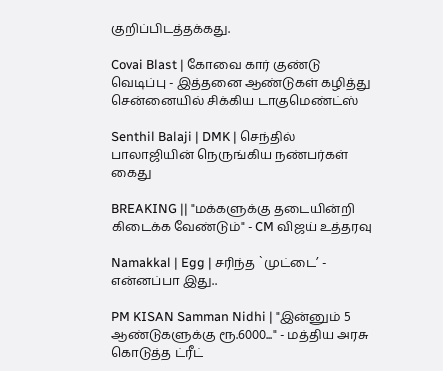குறிப்பிடத்தக்கது.

Covai Blast | கோவை கார் குண்டு வெடிப்பு - இத்தனை ஆண்டுகள் கழித்து சென்னையில் சிக்கிய டாகுமெண்ட்ஸ்

Senthil Balaji | DMK | செந்தில் பாலாஜியின் நெருங்கிய நண்பர்கள் கைது

BREAKING || "மக்களுக்கு தடையின்றி கிடைக்க வேண்டும்" - CM விஜய் உத்தரவு

Namakkal | Egg | சரிந்த `முட்டை’ - என்னப்பா இது..

PM KISAN Samman Nidhi | "இன்னும் 5 ஆண்டுகளுக்கு ரூ.6000..." - மத்திய அரசு கொடுத்த ட்ரீட்